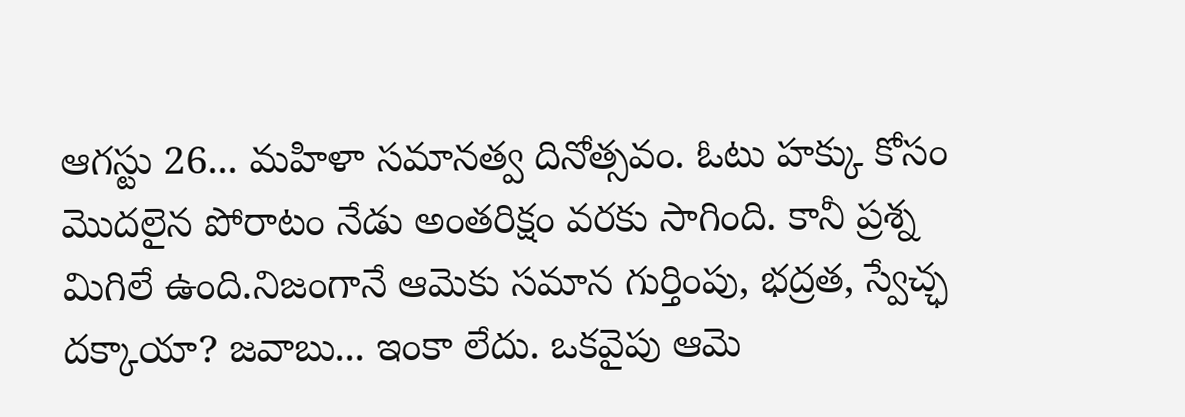ఆగస్టు 26... మహిళా సమానత్వ దినోత్సవం. ఓటు హక్కు కోసం మొదలైన పోరాటం నేడు అంతరిక్షం వరకు సాగింది. కానీ ప్రశ్న మిగిలే ఉంది.నిజంగానే ఆమెకు సమాన గుర్తింపు, భద్రత, స్వేచ్ఛ దక్కాయా? జవాబు... ఇంకా లేదు. ఒకవైపు ఆమె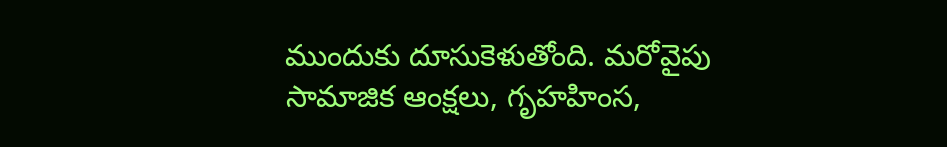ముందుకు దూసుకెళుతోంది. మరోవైపు సామాజిక ఆంక్షలు, గృహహింస,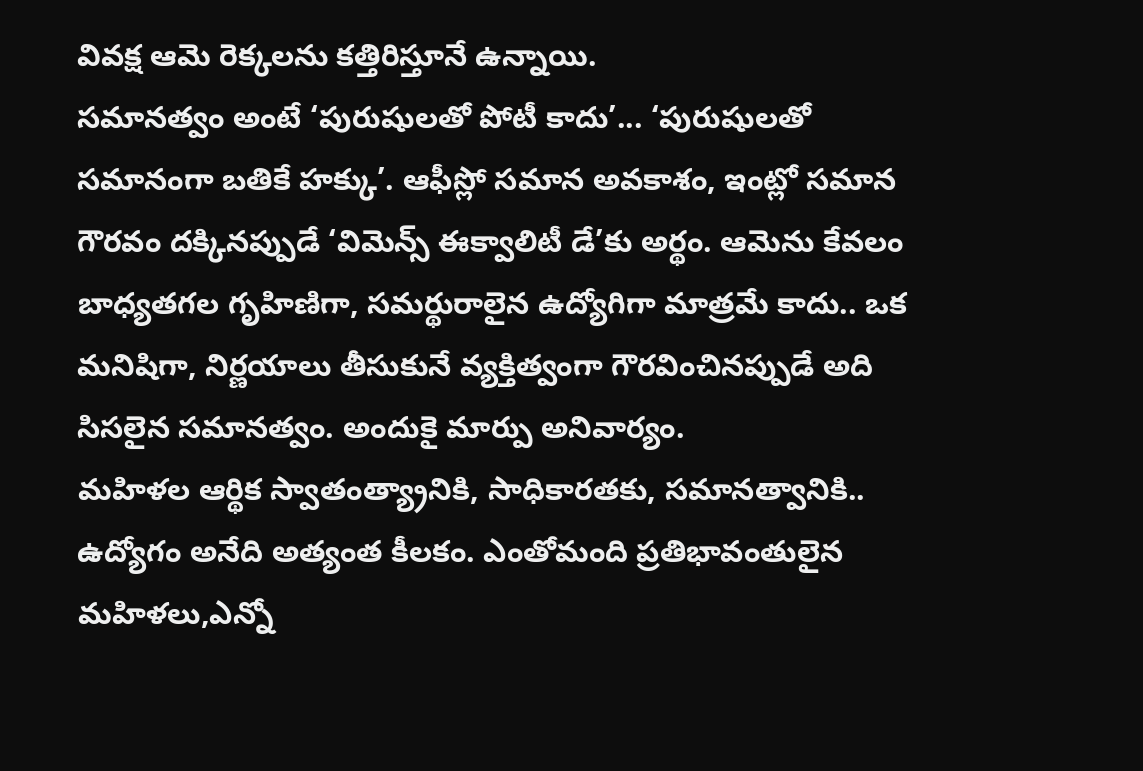వివక్ష ఆమె రెక్కలను కత్తిరిస్తూనే ఉన్నాయి.
సమానత్వం అంటే ‘పురుషులతో పోటీ కాదు’... ‘పురుషులతో సమానంగా బతికే హక్కు’. ఆఫీస్లో సమాన అవకాశం, ఇంట్లో సమాన గౌరవం దక్కినప్పుడే ‘విమెన్స్ ఈక్వాలిటీ డే’కు అర్థం. ఆమెను కేవలం బాధ్యతగల గృహిణిగా, సమర్థురాలైన ఉద్యోగిగా మాత్రమే కాదు.. ఒక మనిషిగా, నిర్ణయాలు తీసుకునే వ్యక్తిత్వంగా గౌరవించినప్పుడే అది సిసలైన సమానత్వం. అందుకై మార్పు అనివార్యం.
మహిళల ఆర్థిక స్వాతంత్య్రానికి, సాధికారతకు, సమానత్వానికి.. ఉద్యోగం అనేది అత్యంత కీలకం. ఎంతోమంది ప్రతిభావంతులైన మహిళలు,ఎన్నో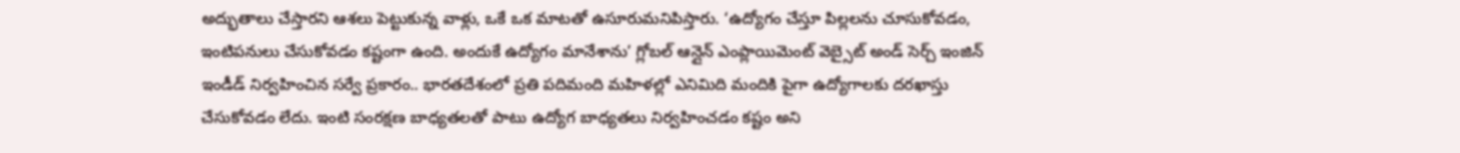అద్భుతాలు చేస్తారని ఆశలు పెట్టుకున్న వాళ్లు, ఒకే ఒక మాటతో ఉసూరుమనిపిస్తారు. ‘ఉద్యోగం చేస్తూ పిల్లలను చూసుకోవడం, ఇంటిపనులు చేసుకోవడం కష్టంగా ఉంది. అందుకే ఉద్యోగం మానేశాను’ గ్లోబల్ ఆన్లైన్ ఎంప్లాయిమెంట్ వెబ్సైట్ అండ్ సెర్చ్ ఇంజిన్ ఇండీడ్ నిర్వహించిన సర్వే ప్రకారం.. భారతదేశంలో ప్రతి పదిమంది మహిళల్లో ఎనిమిది మందికి పైగా ఉద్యోగాలకు దరఖాస్తు చేసుకోవడం లేదు. ఇంటి సంరక్షణ బాధ్యతలతో పాటు ఉద్యోగ బాధ్యతలు నిర్వహించడం కష్టం అని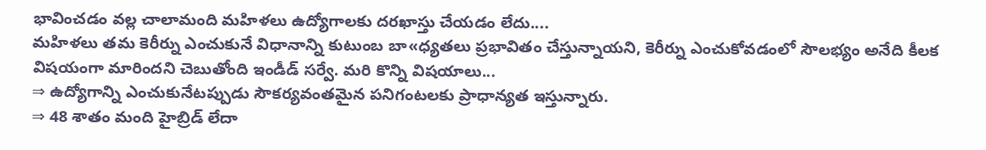భావించడం వల్ల చాలామంది మహిళలు ఉద్యోగాలకు దరఖాస్తు చేయడం లేదు....
మహిళలు తమ కెరీర్ను ఎంచుకునే విధానాన్ని కుటుంబ బా«ధ్యతలు ప్రభావితం చేస్తున్నాయని, కెరీర్ను ఎంచుకోవడంలో సౌలభ్యం అనేది కీలక విషయంగా మారిందని చెబుతోంది ఇండీడ్ సర్వే. మరి కొన్ని విషయాలు...
⇒ ఉద్యోగాన్ని ఎంచుకునేటప్పుడు సౌకర్యవంతమైన పనిగంటలకు ప్రాధాన్యత ఇస్తున్నారు.
⇒ 48 శాతం మంది హైబ్రిడ్ లేదా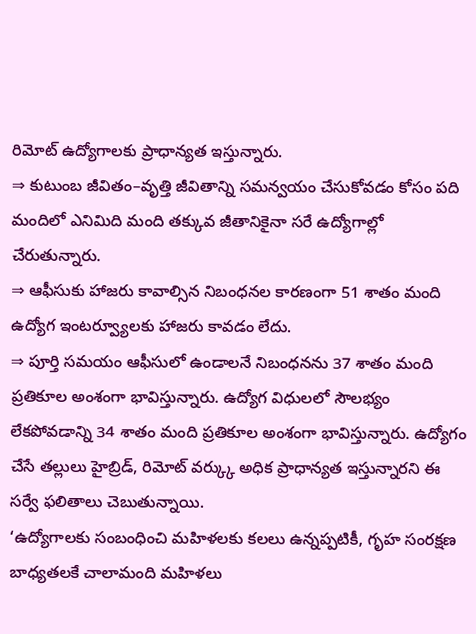రిమోట్ ఉద్యోగాలకు ప్రాధాన్యత ఇస్తున్నారు.
⇒ కుటుంబ జీవితం–వృత్తి జీవితాన్ని సమన్వయం చేసుకోవడం కోసం పది మందిలో ఎనిమిది మంది తక్కువ జీతానికైనా సరే ఉద్యోగాల్లో చేరుతున్నారు.
⇒ ఆఫీసుకు హాజరు కావాల్సిన నిబంధనల కారణంగా 51 శాతం మంది ఉద్యోగ ఇంటర్వ్యూలకు హాజరు కావడం లేదు.
⇒ పూర్తి సమయం ఆఫీసులో ఉండాలనే నిబంధనను 37 శాతం మంది ప్రతికూల అంశంగా భావిస్తున్నారు. ఉద్యోగ విధులలో సౌలభ్యం లేకపోవడాన్ని 34 శాతం మంది ప్రతికూల అంశంగా భావిస్తున్నారు. ఉద్యోగం చేసే తల్లులు హైబ్రిడ్, రిమోట్ వర్క్కు అధిక ప్రాధాన్యత ఇస్తున్నారని ఈ సర్వే ఫలితాలు చెబుతున్నాయి.
‘ఉద్యోగాలకు సంబంధించి మహిళలకు కలలు ఉన్నప్పటికీ, గృహ సంరక్షణ బాధ్యతలకే చాలామంది మహిళలు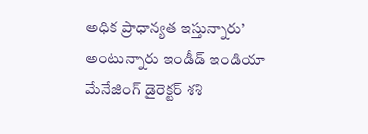అధిక ప్రాధాన్యత ఇస్తున్నారు’ అంటున్నారు ఇండీడ్ ఇండియా మేనేజింగ్ డైరెక్టర్ శశి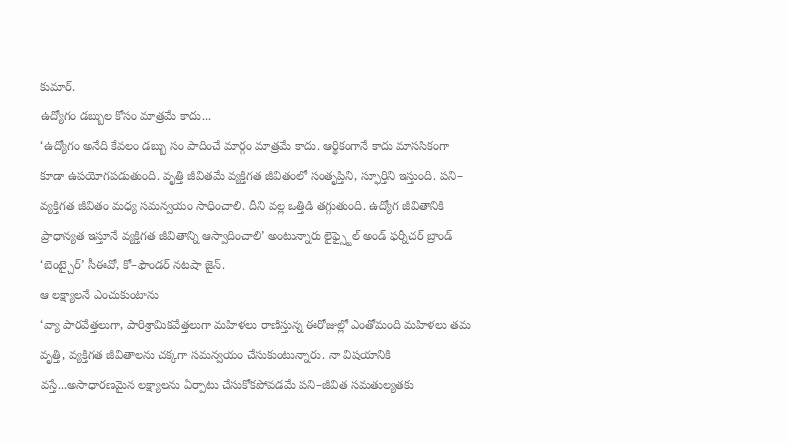కుమార్.
ఉద్యోగం డబ్బుల కోసం మాత్రమే కాదు...
‘ఉద్యోగం అనేది కేవలం డబ్బు సం పాదించే మార్గం మాత్రమే కాదు. ఆర్థికంగానే కాదు మాససికంగా కూడా ఉపయోగపడుతుంది. వృత్తి జీవితమే వ్యక్తిగత జీవితంలో సంతృప్తిని, స్ఫూర్తిని ఇస్తుంది. పని– వ్యక్తిగత జీవితం మధ్య సమన్వయం సాధించాలి. దీని వల్ల ఒత్తిడి తగ్గుతుంది. ఉద్యోగ జీవితానికి ప్రాధాన్యత ఇస్తూనే వ్యక్తిగత జీవితాన్ని ఆస్వాదించాలి’ అంటున్నారు లైఫ్స్టైల్ అండ్ ఫర్నీచర్ బ్రాండ్ ‘బెంట్చైర్’ సీఈవో, కో–ఫౌండర్ నటషా జైన్.
ఆ లక్ష్యాలనే ఎంచుకుంటాను
‘వ్యా పారవేత్తలుగా, పారిశ్రామికవేత్తలుగా మహిళలు రాణిస్తున్న ఈరోజుల్లో ఎంతోమంది మహిళలు తమ వృత్తి, వ్యక్తిగత జీవితాలను చక్కగా సమన్వయం చేసుకుంటున్నారు. నా విషయానికి వస్తే...అసాధారణమైన లక్ష్యాలను ఏర్పాటు చేసుకోకపోవడమే పని–జీవిత సమతుల్యతకు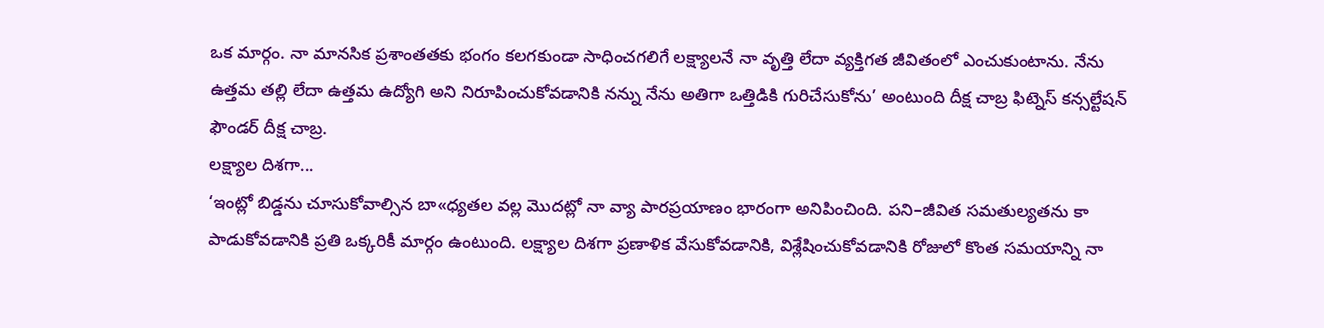ఒక మార్గం. నా మానసిక ప్రశాంతతకు భంగం కలగకుండా సాధించగలిగే లక్ష్యాలనే నా వృత్తి లేదా వ్యక్తిగత జీవితంలో ఎంచుకుంటాను. నేను ఉత్తమ తల్లి లేదా ఉత్తమ ఉద్యోగి అని నిరూపించుకోవడానికి నన్ను నేను అతిగా ఒత్తిడికి గురిచేసుకోను’ అంటుంది దీక్ష చాబ్ర ఫిట్నెస్ కన్సల్టేషన్ ఫౌండర్ దీక్ష చాబ్ర.
లక్ష్యాల దిశగా...
‘ఇంట్లో బిడ్డను చూసుకోవాల్సిన బా«ధ్యతల వల్ల మొదట్లో నా వ్యా పారప్రయాణం భారంగా అనిపించింది. పని–జీవిత సమతుల్యతను కా పాడుకోవడానికి ప్రతి ఒక్కరికీ మార్గం ఉంటుంది. లక్ష్యాల దిశగా ప్రణాళిక వేసుకోవడానికి, విశ్లేషించుకోవడానికి రోజులో కొంత సమయాన్ని నా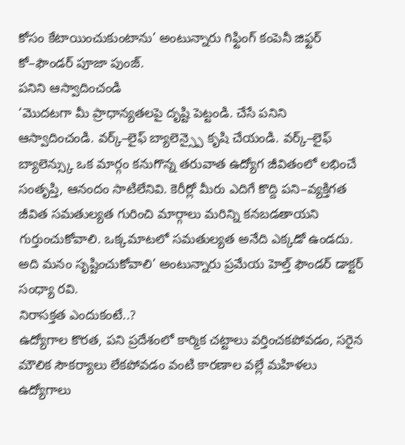కోసం కేటాయించుకుంటాను’ అంటున్నారు గిఫ్టింగ్ కంపెనీ జిఫ్టర్ కో–ఫౌండర్ పూజా పుంజ్.
పనిని ఆస్వాదించండి
‘మొదటగా మీ ప్రాధాన్యతలపై దృష్టి పెట్టండి. చేసే పనిని ఆస్వాదించండి. వర్క్–లైఫ్ బ్యాలెన్స్పై కృషి చేయండి. వర్క్–లైఫ్ బ్యాలెన్స్కు ఒక మార్గం కనుగొన్న తరువాత ఉద్యోగ జీవితంలో లభించే సంతృప్తి, ఆనందం సాటిలేనివి. కెరీర్లో మీరు ఎదిగే కొద్ది పని–వ్యక్తిగత జీవిత సమతుల్యత గురించి మార్గాలు మరిన్ని కనబడతాయని గుర్తుంచుకోవాలి. ఒక్కమాటలో సమతుల్యత అనేది ఎక్కడో ఉండదు. అది మనం సృష్టించుకోవాలి’ అంటున్నారు ప్రమేయ హెల్త్ ఫౌండర్ డాక్టర్ సంధ్యా రవి.
నిరాసక్తత ఎందుకంటే..?
ఉద్యోగాల కొరత, పని ప్రదేశంలో కార్మిక చట్టాలు వర్తించకపోవడం, సరైన మౌలిక సౌకర్యాలు లేకపోవడం వంటి కారణాల వల్లే మహిళలు ఉద్యోగాలు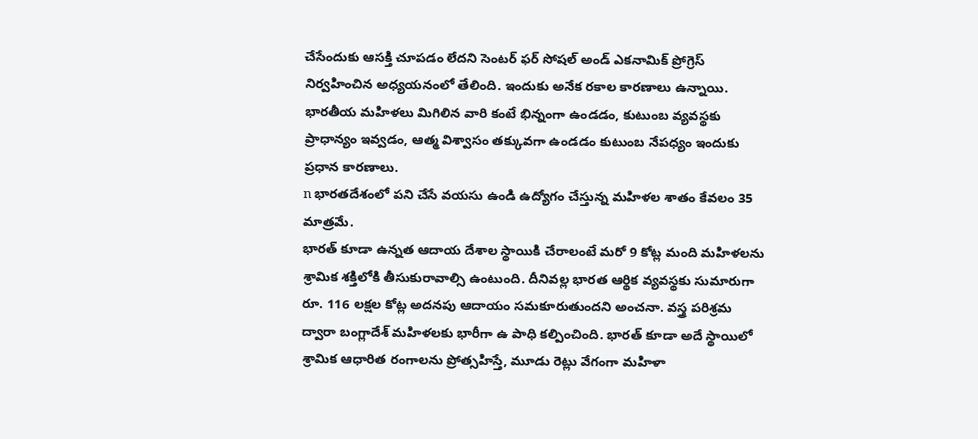చేసేందుకు ఆసక్తి చూపడం లేదని సెంటర్ ఫర్ సోషల్ అండ్ ఎకనామిక్ ప్రోగ్రెస్ నిర్వహించిన అధ్యయనంలో తేలింది. ఇందుకు అనేక రకాల కారణాలు ఉన్నాయి. భారతీయ మహిళలు మిగిలిన వారి కంటే భిన్నంగా ఉండడం, కుటుంబ వ్యవస్థకు ప్రాధాన్యం ఇవ్వడం, ఆత్మ విశ్వాసం తక్కువగా ఉండడం కుటుంబ నేపధ్యం ఇందుకు ప్రధాన కారణాలు.
n భారతదేశంలో పని చేసే వయసు ఉండి ఉద్యోగం చేస్తున్న మహిళల శాతం కేవలం 35 మాత్రమే.
భారత్ కూడా ఉన్నత ఆదాయ దేశాల స్థాయికి చేరాలంటే మరో 9 కోట్ల మంది మహిళలను శ్రామిక శక్తిలోకి తీసుకురావాల్సి ఉంటుంది. దీనివల్ల భారత ఆర్థిక వ్యవస్థకు సుమారుగా రూ. 116 లక్షల కోట్ల అదనపు ఆదాయం సమకూరుతుందని అంచనా. వస్త్ర పరిశ్రమ ద్వారా బంగ్లాదేశ్ మహిళలకు భారీగా ఉ పాధి కల్పించింది. భారత్ కూడా అదే స్థాయిలో శ్రామిక ఆధారిత రంగాలను ప్రోత్సహిస్తే, మూడు రెట్లు వేగంగా మహిళా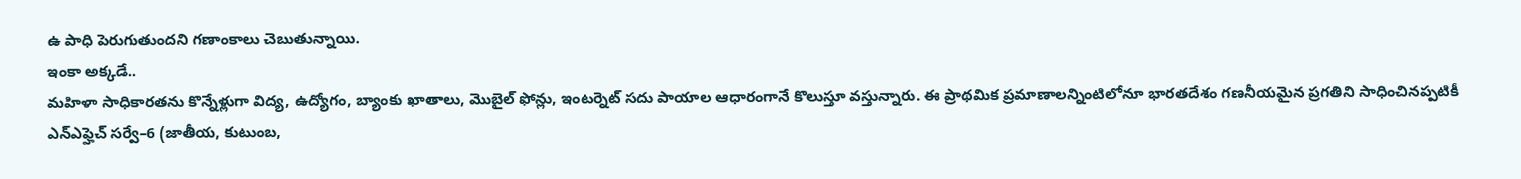ఉ పాధి పెరుగుతుందని గణాంకాలు చెబుతున్నాయి.
ఇంకా అక్కడే..
మహిళా సాధికారతను కొన్నేళ్లుగా విద్య, ఉద్యోగం, బ్యాంకు ఖాతాలు, మొబైల్ ఫోన్లు, ఇంటర్నెట్ సదు పాయాల ఆధారంగానే కొలుస్తూ వస్తున్నారు. ఈ ప్రాథమిక ప్రమాణాలన్నింటిలోనూ భారతదేశం గణనీయమైన ప్రగతిని సాధించినప్పటికీ ఎన్ఎఫ్హెచ్ సర్వే–6 (జాతీయ, కుటుంబ,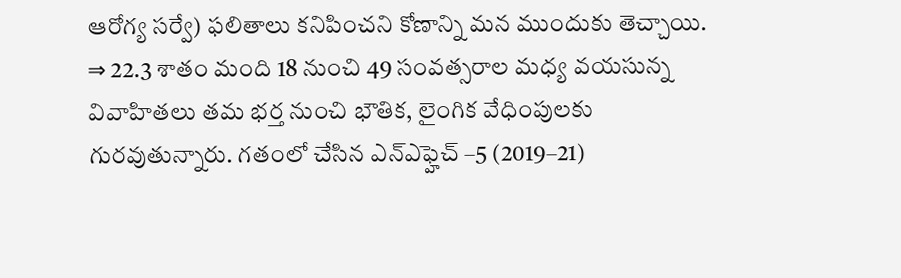ఆరోగ్య సర్వే) ఫలితాలు కనిపించని కోణాన్ని మన ముందుకు తెచ్చాయి.
⇒ 22.3 శాతం మంది 18 నుంచి 49 సంవత్సరాల మధ్య వయసున్న వివాహితలు తమ భర్త నుంచి భౌతిక, లైంగిక వేధింపులకు గురవుతున్నారు. గతంలో చేసిన ఎన్ఎఫ్హెచ్ –5 (2019–21)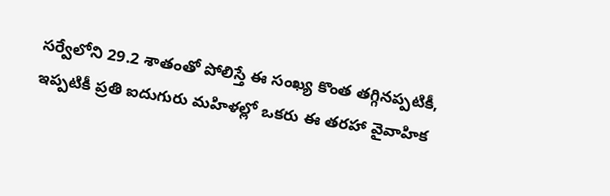సర్వేలోని 29.2 శాతంతో పోలిస్తే ఈ సంఖ్య కొంత తగ్గినప్పటికీ, ఇప్పటికీ ప్రతి ఐదుగురు మహిళల్లో ఒకరు ఈ తరహా వైవాహిక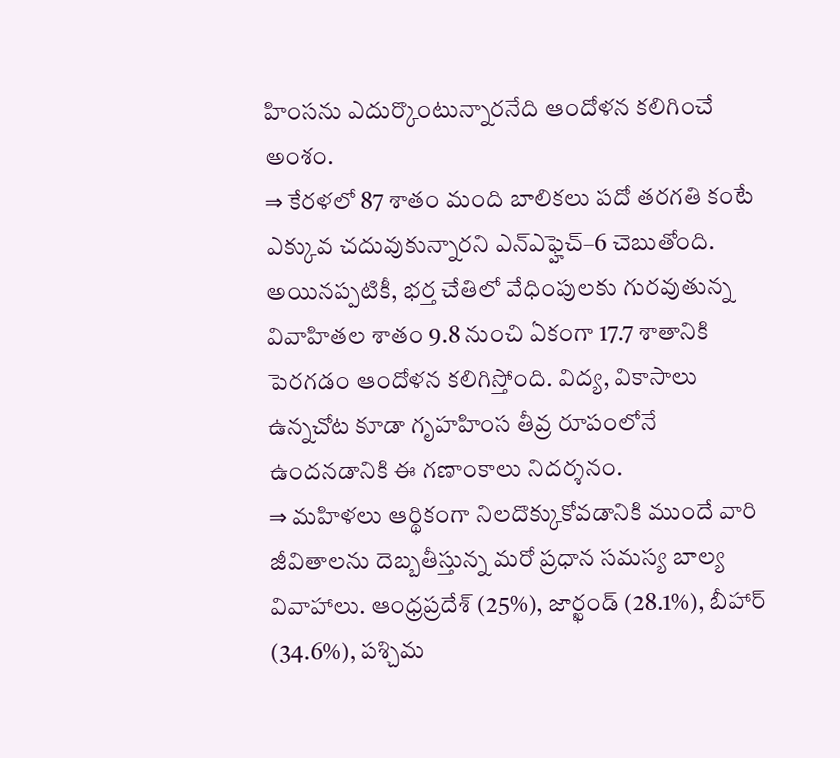హింసను ఎదుర్కొంటున్నారనేది ఆందోళన కలిగించే అంశం.
⇒ కేరళలో 87 శాతం మంది బాలికలు పదో తరగతి కంటే ఎక్కువ చదువుకున్నారని ఎన్ఎఫ్హెచ్–6 చెబుతోంది. అయినప్పటికీ, భర్త చేతిలో వేధింపులకు గురవుతున్న వివాహితల శాతం 9.8 నుంచి ఏకంగా 17.7 శాతానికి పెరగడం ఆందోళన కలిగిస్తోంది. విద్య, వికాసాలు ఉన్నచోట కూడా గృహహింస తీవ్ర రూపంలోనే ఉందనడానికి ఈ గణాంకాలు నిదర్శనం.
⇒ మహిళలు ఆర్థికంగా నిలదొక్కుకోవడానికి ముందే వారి జీవితాలను దెబ్బతీస్తున్న మరో ప్రధాన సమస్య బాల్య వివాహాలు. ఆంధ్రప్రదేశ్ (25%), జార్ఖండ్ (28.1%), బీహార్ (34.6%), పశ్చిమ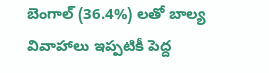బెంగాల్ (36.4%) లతో బాల్య వివాహాలు ఇప్పటికీ పెద్ద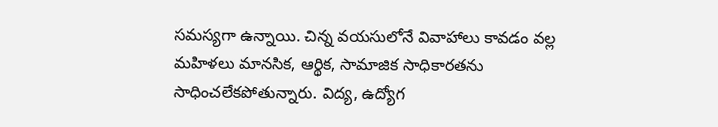సమస్యగా ఉన్నాయి. చిన్న వయసులోనే వివాహాలు కావడం వల్ల మహిళలు మానసిక, ఆర్థిక, సామాజిక సాధికారతను సాధించలేకపోతున్నారు. విద్య, ఉద్యోగ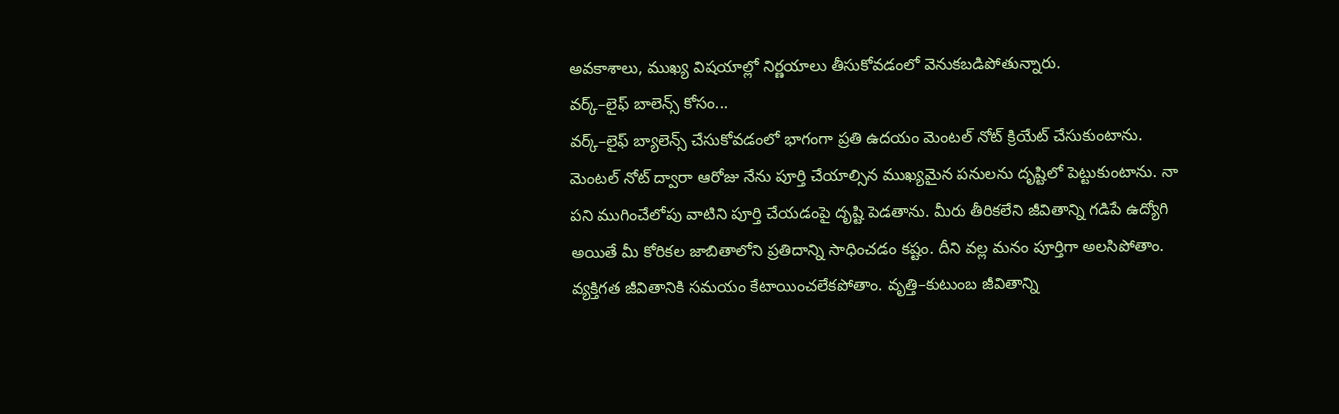అవకాశాలు, ముఖ్య విషయాల్లో నిర్ణయాలు తీసుకోవడంలో వెనుకబడిపోతున్నారు.
వర్క్–లైఫ్ బాలెన్స్ కోసం...
వర్క్–లైఫ్ బ్యాలెన్స్ చేసుకోవడంలో భాగంగా ప్రతి ఉదయం మెంటల్ నోట్ క్రియేట్ చేసుకుంటాను. మెంటల్ నోట్ ద్వారా ఆరోజు నేను పూర్తి చేయాల్సిన ముఖ్యమైన పనులను దృష్టిలో పెట్టుకుంటాను. నా పని ముగించేలోపు వాటిని పూర్తి చేయడంపై దృష్టి పెడతాను. మీరు తీరికలేని జీవితాన్ని గడిపే ఉద్యోగి అయితే మీ కోరికల జాబితాలోని ప్రతిదాన్ని సాధించడం కష్టం. దీని వల్ల మనం పూర్తిగా అలసిపోతాం. వ్యక్తిగత జీవితానికి సమయం కేటాయించలేకపోతాం. వృత్తి–కుటుంబ జీవితాన్ని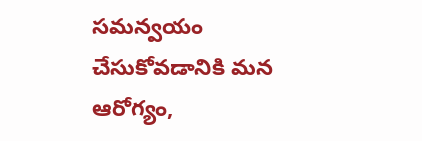సమన్వయం చేసుకోవడానికి మన ఆరోగ్యం,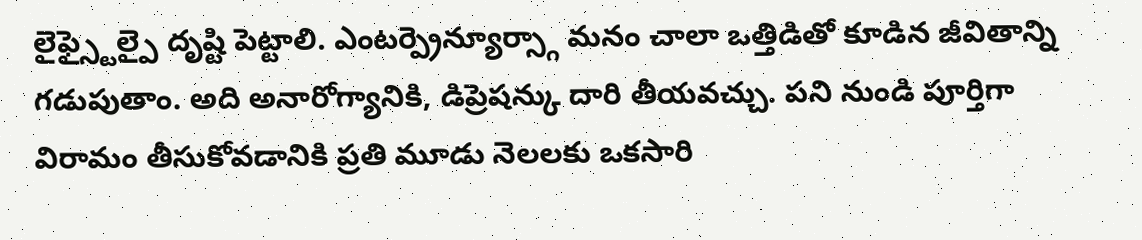లైఫ్స్టైల్పై దృష్టి పెట్టాలి. ఎంటర్ప్రెన్యూర్స్గా మనం చాలా ఒత్తిడితో కూడిన జీవితాన్ని గడుపుతాం. అది అనారోగ్యానికి, డిప్రెషన్కు దారి తీయవచ్చు. పని నుండి పూర్తిగా విరామం తీసుకోవడానికి ప్రతి మూడు నెలలకు ఒకసారి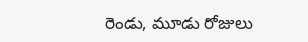రెండు, మూడు రోజులు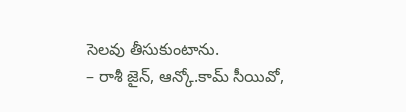సెలవు తీసుకుంటాను.
– రాశీ జైన్, ఆన్కో.కామ్ సీయివో,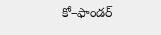కో–ఫాండర్